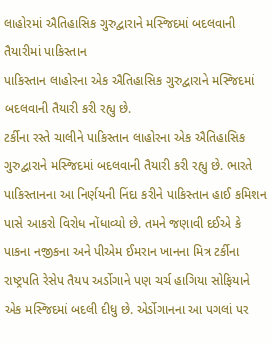લાહોરમાં ઐતિહાસિક ગુરુદ્વારાને મસ્જિદમાં બદલવાની તૈયારીમાં પાકિસ્તાન
પાકિસ્તાન લાહોરના એક ઐતિહાસિક ગુરુદ્વારાને મસ્જિદમાં બદલવાની તૈયારી કરી રહ્યુ છે.
ટર્કીના રસ્તે ચાલીને પાકિસ્તાન લાહોરના એક ઐતિહાસિક ગુરુદ્વારાને મસ્જિદમાં બદલવાની તૈયારી કરી રહ્યુ છે. ભારતે પાકિસ્તાનના આ નિર્ણયની નિંદા કરીને પાકિસ્તાન હાઈ કમિશન પાસે આકરો વિરોધ નોંધાવ્યો છે. તમને જણાવી દઈએ કે પાકના નજીકના અને પીએમ ઈમરાન ખાનના મિત્ર ટર્કીના રાષ્ટ્રપતિ રેસેપ તૈયપ અર્ડોગાને પણ ચર્ચ હાગિયા સોફિયાને એક મસ્જિદમાં બદલી દીધુ છે. એર્ડોગાનના આ પગલાં પર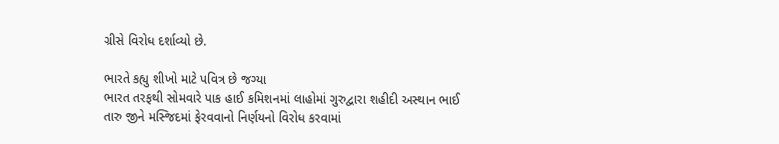ગ્રીસે વિરોધ દર્શાવ્યો છે.

ભારતે કહ્યુ શીખો માટે પવિત્ર છે જગ્યા
ભારત તરફથી સોમવારે પાક હાઈ કમિશનમાં લાહોમાં ગુરુદ્વારા શહીદી અસ્થાન ભાઈ તારુ જીને મસ્જિદમાં ફેરવવાનો નિર્ણયનો વિરોધ કરવામાં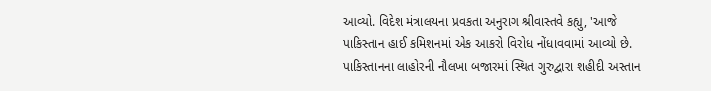આવ્યો. વિદેશ મંત્રાલયના પ્રવકતા અનુરાગ શ્રીવાસ્તવે કહ્યુ, 'આજે પાકિસ્તાન હાઈ કમિશનમાં એક આકરો વિરોધ નોંધાવવામાં આવ્યો છે. પાકિસ્તાનના લાહોરની નૌલખા બજારમાં સ્થિત ગુરુદ્વારા શહીદી અસ્તાન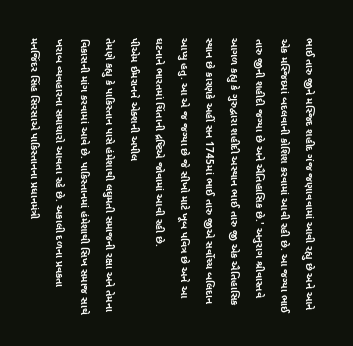ભાઈ તારુ જીને મસ્જિદ શહીદ ગંજ જણાવવામાં આવી રહ્યુ છે અને આને એક મસ્જિદમાં બદલવાની કોશિશ કરવામાં આવી રહી છે. આ જગ્યા ભાઈ તારુ જીની શહીદી જગ્યા છે અને ઐતિહાસિક છે.' અનુરાગ શ્રીવાસ્તવે આગળ કહ્યુ કે ગુરુદ્વારા શહીદી અસ્થાન ભાઈ તારુ જી એક ઐતિહાસિક સ્થાન છે કારણકે અહીં સન 1745માં ભાઈ તારુ જીએ સર્વોચ્ચ બલિદાન આપ્યુ હતુ. આ એ જ જગ્યા છે જે સીખો માટે ખૂબ પવિત્ર છે અને આ ઘટનાને ભારતમાં ચિંતાની દ્રષ્ટિએ જોવામાં આવી રહી છે.
પીએમ ઈમરાનને એક્શની અપીલ
તેમણે કહ્યુ કે પાકિસ્તાન પાસે હંમેશાથી લઘુમતી સમાજની રક્ષા અને તેમના વિકાસની માંગ કરવામાં આવે છે. પાકિસ્તાનમાં હંમેશાથી સિખ સમાજ સાથે ખરાબ વ્યવહારના સમાચારો આવતા રહે છે. અકાલી દળના પ્રવકતા મનજિંદર સિંહ સિરસાએ પાકિસ્તાનના પ્રધાનમંત્રી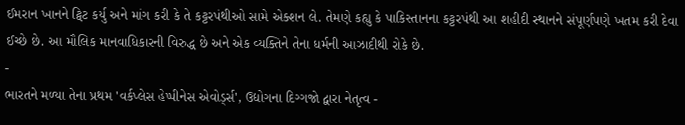ઈમરાન ખાનને ટ્વિટ કર્યુ અને માંગ કરી કે તે કટ્ટરપંથીઓ સામે એક્શન લે. તેમણે કહ્યુ કે પાકિસ્તાનના કટ્ટરપંથી આ શહીદી સ્થાનને સંપૂર્ણપણે ખતમ કરી દેવા ઈચ્છે છે. આ મૌલિક માનવાધિકારની વિરુદ્ધ છે અને એક વ્યક્તિને તેના ધર્મની આઝાદીથી રોકે છે.
-
ભારતને મળ્યા તેના પ્રથમ 'વર્કપ્લેસ હેપ્પીનેસ એવોર્ડ્સ', ઉદ્યોગના દિગ્ગજો દ્વારા નેતૃત્વ -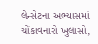લેન્સેટના અભ્યાસમાં ચોંકાવનારો ખુલાસો,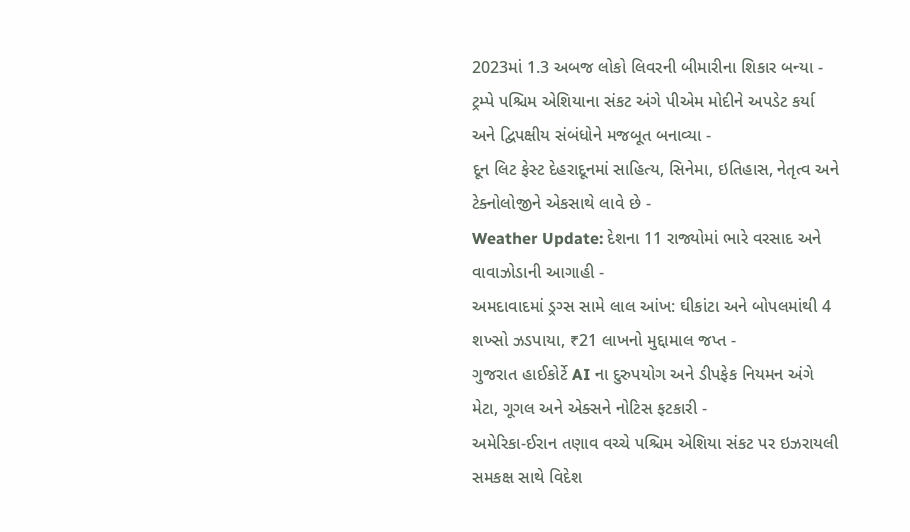2023માં 1.3 અબજ લોકો લિવરની બીમારીના શિકાર બન્યા -
ટ્રમ્પે પશ્ચિમ એશિયાના સંકટ અંગે પીએમ મોદીને અપડેટ કર્યા અને દ્વિપક્ષીય સંબંધોને મજબૂત બનાવ્યા -
દૂન લિટ ફેસ્ટ દેહરાદૂનમાં સાહિત્ય, સિનેમા, ઇતિહાસ, નેતૃત્વ અને ટેક્નોલોજીને એકસાથે લાવે છે -
Weather Update: દેશના 11 રાજ્યોમાં ભારે વરસાદ અને વાવાઝોડાની આગાહી -
અમદાવાદમાં ડ્રગ્સ સામે લાલ આંખ: ઘીકાંટા અને બોપલમાંથી 4 શખ્સો ઝડપાયા, ₹21 લાખનો મુદ્દામાલ જપ્ત -
ગુજરાત હાઈકોર્ટે AI ના દુરુપયોગ અને ડીપફેક નિયમન અંગે મેટા, ગૂગલ અને એક્સને નોટિસ ફટકારી -
અમેરિકા-ઈરાન તણાવ વચ્ચે પશ્ચિમ એશિયા સંકટ પર ઇઝરાયલી સમકક્ષ સાથે વિદેશ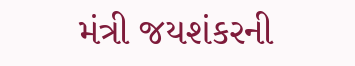મંત્રી જયશંકરની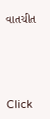વાતચીત





Click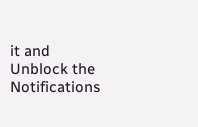it and Unblock the Notifications